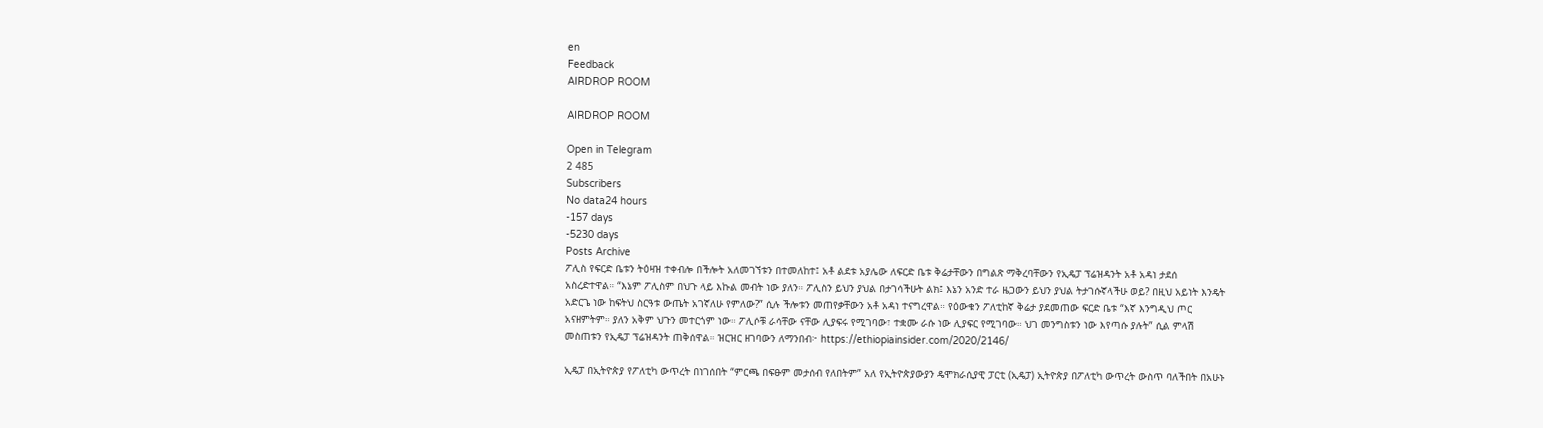en
Feedback
AIRDROP ROOM

AIRDROP ROOM

Open in Telegram
2 485
Subscribers
No data24 hours
-157 days
-5230 days
Posts Archive
ፖሊስ የፍርድ ቤቱን ትዕዛዝ ተቀብሎ በችሎት አለመገኘቱን በተመለከተ፤ አቶ ልደቱ አያሌው ለፍርድ ቤቱ ቅሬታቸውን በግልጽ ማቅረባቸውን የኢዴፓ ፕሬዝዳንት አቶ አዳነ ታደሰ አስረድተዋል። “እኔም ፖሊስም በህጉ ላይ እኩል መብት ነው ያለን። ፖሊስን ይህን ያህል በታገሳችሁት ልክ፤ እኔን አንድ ተራ ዜጋውን ይህን ያህል ትታገሱኛላችሁ ወይ? በዚህ አይነት እንዴት አድርጌ ነው ከፍትህ ስርዓቱ ውጤት አገኛለሁ የምለው?” ሲሉ ችሎቱን መጠየቃቸውን አቶ አዳነ ተናግረዋል። የዕውቁን ፖለቲከኛ ቅሬታ ያደመጠው ፍርድ ቤቱ “እኛ እንግዲህ ጦር አናዘምትም። ያለን አቅም ህጉን መተርጎም ነው። ፖሊሶቹ ራሳቸው ናቸው ሊያፍሩ የሚገባው፣ ተቋሙ ራሱ ነው ሊያፍር የሚገባው። ህገ መንግስቱን ነው እየጣሱ ያሉት” ሲል ምላሽ መስጠቱን የኢዴፓ ፕሬዝዳንት ጠቅሰዋል። ዝርዝር ዘገባውን ለማንበብ፦ https://ethiopiainsider.com/2020/2146/

ኢዴፓ በኢትዮጵያ የፖለቲካ ውጥረት በነገሰበት “ምርጫ በፍፁም መታሰብ የለበትም” አለ የኢትዮጵያውያን ዴሞክራሲያዊ ፓርቲ (ኢዴፓ) ኢትዮጵያ በፖለቲካ ውጥረት ውስጥ ባለችበት በአሁኑ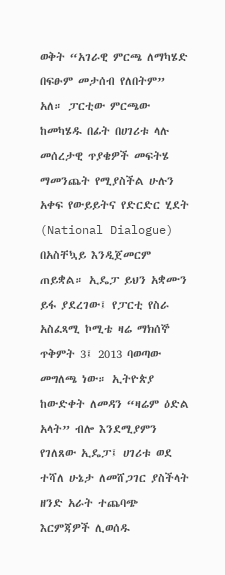ወቅት “አገራዊ ምርጫ ለማካሄድ በፍፁም መታሰብ የለበትም” አለ። ፓርቲው ምርጫው ከመካሄዱ በፊት በሀገሪቱ ላሉ መሰረታዊ ጥያቄዎች መፍትሄ ማመንጨት የሚያስችል ሁሉን አቀፍ የውይይትና የድርድር ሂደት (National Dialogue) በአስቸኳይ እንዲጀመርም ጠይቋል። ኢዴፓ ይህን አቋሙን ይፋ ያደረገው፤ የፓርቲ የስራ አስፈጻሚ ኮሚቴ ዛሬ ማክሰኞ ጥቅምት 3፤ 2013 ባወጣው መግለጫ ነው። ኢትዮጵያ ከውድቀት ለመዳን “ዛሬም ዕድል አላት” ብሎ እንደሚያምን የገለጸው ኢዴፓ፤ ሀገሪቱ ወደ ተሻለ ሁኔታ ለመሸጋገር ያስችላት ዘንድ አራት ተጨባጭ እርምጃዎች ሊወሰዱ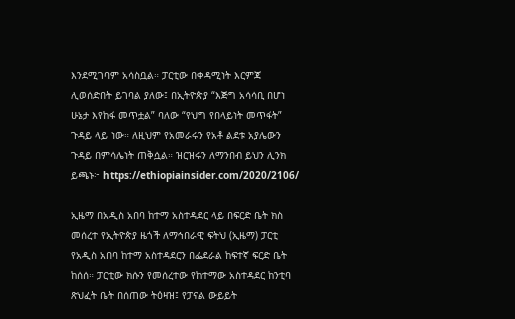እንደሚገባም አሳስቧል። ፓርቲው በቀዳሚነት እርምጃ ሊወሰድበት ይገባል ያለው፤ በኢትዮጵያ “እጅግ አሳሳቢ በሆነ ሁኔታ እየከፋ መጥቷል” ባለው “የህግ የበላይነት መጥፋት” ጉዳይ ላይ ነው። ለዚህም የአመራሩን የአቶ ልደቱ አያሌውን ጉዳይ በምሳሌነት ጠቅሷል። ዝርዝሩን ለማንበብ ይህን ሊንክ ይጫኑ፦ https://ethiopiainsider.com/2020/2106/

ኢዜማ በአዲስ አበባ ከተማ አስተዳደር ላይ በፍርድ ቤት ክስ መሰረተ የኢትዮጵያ ዜጎች ለማኅበራዊ ፍትህ (ኢዜማ) ፓርቲ የአዲስ አበባ ከተማ አስተዳደርን በፌደራል ከፍተኛ ፍርድ ቤት ከሰሰ። ፓርቲው ክሱን የመሰረተው የከተማው አስተዳደር ከንቲባ ጽህፈት ቤት በሰጠው ትዕዛዝ፤ የፓናል ውይይት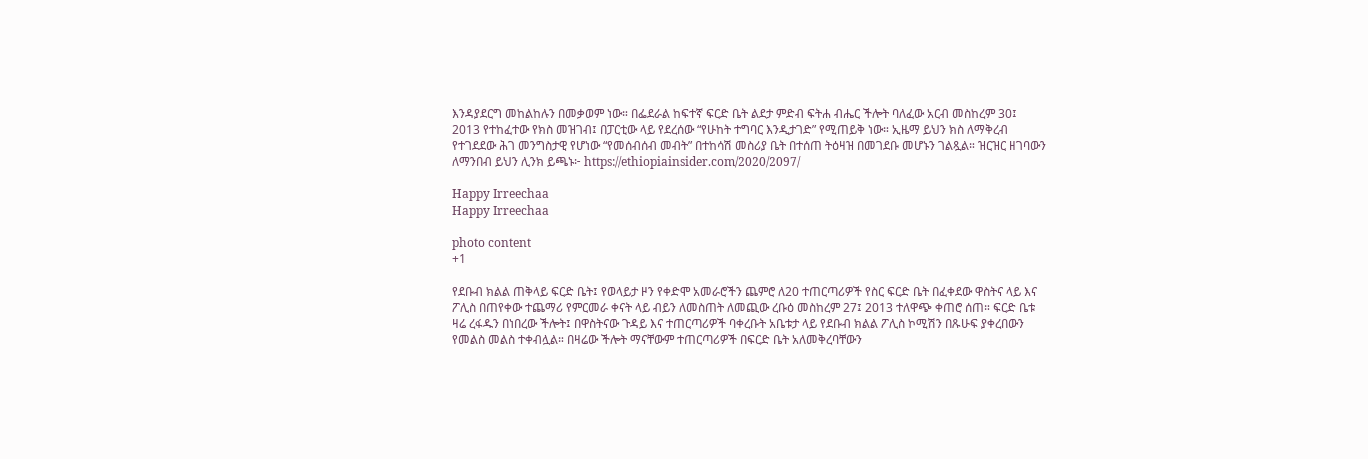እንዳያደርግ መከልከሉን በመቃወም ነው። በፌደራል ከፍተኛ ፍርድ ቤት ልደታ ምድብ ፍትሐ ብሔር ችሎት ባለፈው አርብ መስከረም 30፤ 2013 የተከፈተው የክስ መዝገብ፤ በፓርቲው ላይ የደረሰው “የሁከት ተግባር እንዲታገድ” የሚጠይቅ ነው። ኢዜማ ይህን ክስ ለማቅረብ የተገደደው ሕገ መንግስታዊ የሆነው “የመሰብሰብ መብት” በተከሳሽ መስሪያ ቤት በተሰጠ ትዕዛዝ በመገደቡ መሆኑን ገልጿል። ዝርዝር ዘገባውን ለማንበብ ይህን ሊንክ ይጫኑ፦ https://ethiopiainsider.com/2020/2097/

Happy Irreechaa
Happy Irreechaa

photo content
+1

የደቡብ ክልል ጠቅላይ ፍርድ ቤት፤ የወላይታ ዞን የቀድሞ አመራሮችን ጨምሮ ለ20 ተጠርጣሪዎች የስር ፍርድ ቤት በፈቀደው ዋስትና ላይ እና ፖሊስ በጠየቀው ተጨማሪ የምርመራ ቀናት ላይ ብይን ለመስጠት ለመጪው ረቡዕ መስከረም 27፤ 2013 ተለዋጭ ቀጠሮ ሰጠ። ፍርድ ቤቱ ዛሬ ረፋዱን በነበረው ችሎት፤ በዋስትናው ጉዳይ እና ተጠርጣሪዎች ባቀረቡት አቤቱታ ላይ የደቡብ ክልል ፖሊስ ኮሚሽን በጹሁፍ ያቀረበውን የመልስ መልስ ተቀብሏል። በዛሬው ችሎት ማናቸውም ተጠርጣሪዎች በፍርድ ቤት አለመቅረባቸውን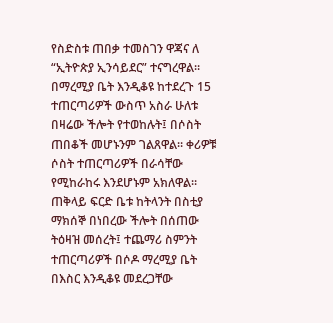የስድስቱ ጠበቃ ተመስገን ዋጃና ለ “ኢትዮጵያ ኢንሳይደር” ተናግረዋል። በማረሚያ ቤት እንዲቆዩ ከተደረጉ 15 ተጠርጣሪዎች ውስጥ አስራ ሁለቱ በዛሬው ችሎት የተወከሉት፤ በሶስት ጠበቆች መሆኑንም ገልጸዋል። ቀሪዎቹ ሶስት ተጠርጣሪዎች በራሳቸው የሚከራከሩ እንደሆኑም አክለዋል። ጠቅላይ ፍርድ ቤቱ ከትላንት በስቲያ ማክሰኞ በነበረው ችሎት በሰጠው ትዕዛዝ መሰረት፤ ተጨማሪ ስምንት ተጠርጣሪዎች በሶዶ ማረሚያ ቤት በእስር እንዲቆዩ መደረጋቸው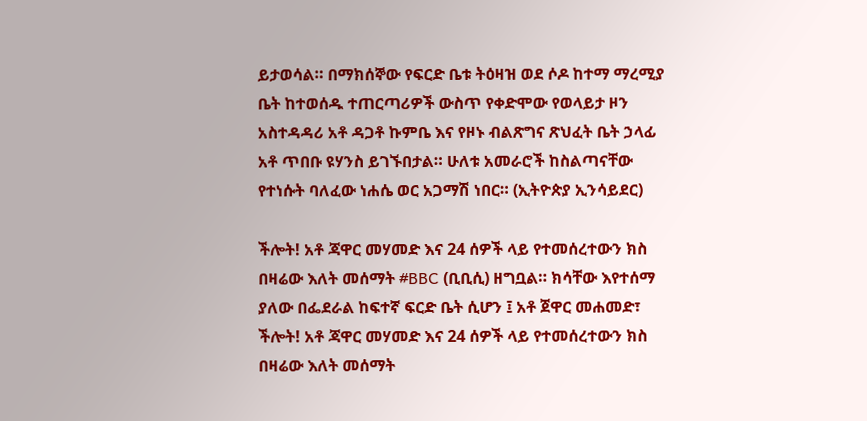ይታወሳል። በማክሰኞው የፍርድ ቤቱ ትዕዛዝ ወደ ሶዶ ከተማ ማረሚያ ቤት ከተወሰዱ ተጠርጣሪዎች ውስጥ የቀድሞው የወላይታ ዞን አስተዳዳሪ አቶ ዳጋቶ ኩምቤ እና የዞኑ ብልጽግና ጽህፈት ቤት ኃላፊ አቶ ጥበቡ ዩሃንስ ይገኙበታል። ሁለቱ አመራሮች ከስልጣናቸው የተነሱት ባለፈው ነሐሴ ወር አጋማሽ ነበር። (ኢትዮጵያ ኢንሳይደር)

ችሎት! አቶ ጃዋር መሃመድ እና 24 ሰዎች ላይ የተመሰረተውን ክስ በዛሬው እለት መሰማት #BBC (ቢቢሲ) ዘግቧል። ክሳቸው እየተሰማ ያለው በፌደራል ከፍተኛ ፍርድ ቤት ሲሆን ፤ አቶ ጀዋር መሐመድ፣
ችሎት! አቶ ጃዋር መሃመድ እና 24 ሰዎች ላይ የተመሰረተውን ክስ በዛሬው እለት መሰማት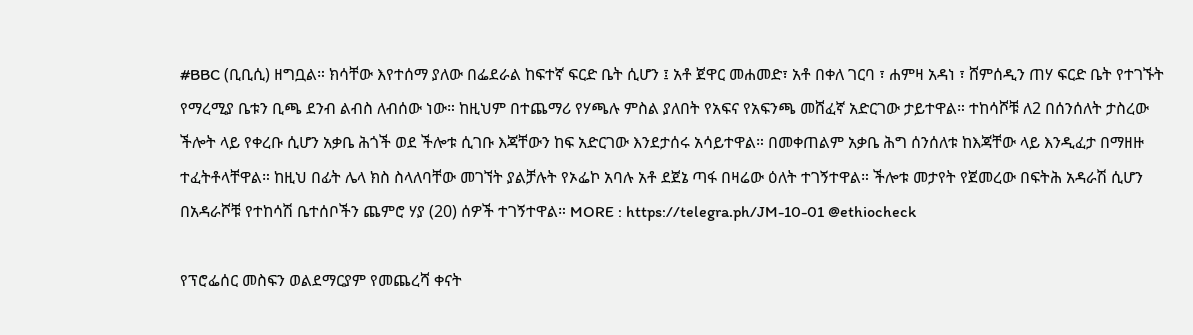#BBC (ቢቢሲ) ዘግቧል። ክሳቸው እየተሰማ ያለው በፌደራል ከፍተኛ ፍርድ ቤት ሲሆን ፤ አቶ ጀዋር መሐመድ፣ አቶ በቀለ ገርባ ፣ ሐምዛ አዳነ ፣ ሸምሰዲን ጠሃ ፍርድ ቤት የተገኙት የማረሚያ ቤቱን ቢጫ ደንብ ልብስ ለብሰው ነው። ከዚህም በተጨማሪ የሃጫሉ ምስል ያለበት የአፍና የአፍንጫ መሸፈኛ አድርገው ታይተዋል። ተከሳሾቹ ለ2 በሰንሰለት ታስረው ችሎት ላይ የቀረቡ ሲሆን አቃቤ ሕጎች ወደ ችሎቱ ሲገቡ እጃቸውን ከፍ አድርገው እንደታሰሩ አሳይተዋል። በመቀጠልም አቃቤ ሕግ ሰንሰለቱ ከእጃቸው ላይ እንዲፈታ በማዘዙ ተፈትቶላቸዋል። ከዚህ በፊት ሌላ ክስ ስላለባቸው መገኘት ያልቻሉት የኦፌኮ አባሉ አቶ ደጀኔ ጣፋ በዛሬው ዕለት ተገኝተዋል። ችሎቱ መታየት የጀመረው በፍትሕ አዳራሽ ሲሆን በአዳራሾቹ የተከሳሽ ቤተሰቦችን ጨምሮ ሃያ (20) ሰዎች ተገኝተዋል። MORE : https://telegra.ph/JM-10-01 @ethiocheck

የፕሮፌሰር መስፍን ወልደማርያም የመጨረሻ ቀናት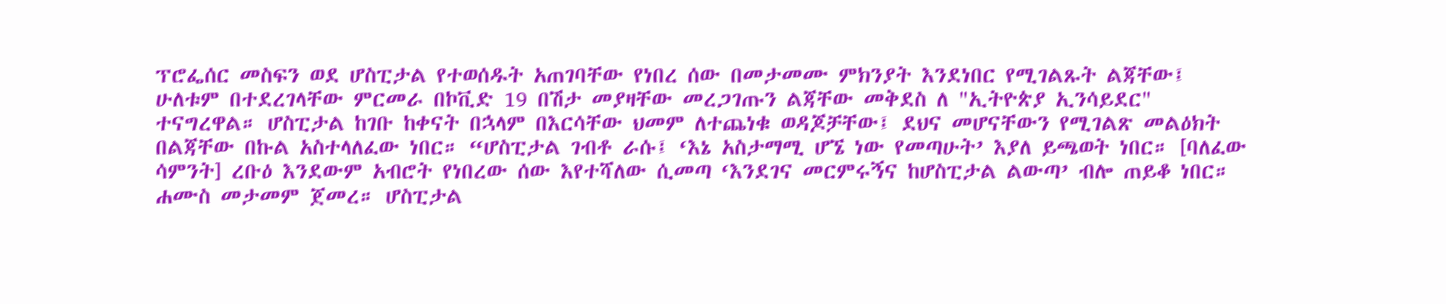ፕሮፌሰር መስፍን ወደ ሆስፒታል የተወሰዱት አጠገባቸው የነበረ ሰው በመታመሙ ምክንያት እንደነበር የሚገልጹት ልጃቸው፤ ሁለቱም በተደረገላቸው ምርመራ በኮቪድ 19 በሽታ መያዛቸው መረጋገጡን ልጃቸው መቅደስ ለ "ኢትዮጵያ ኢንሳይደር" ተናግረዋል። ሆስፒታል ከገቡ ከቀናት በኋላም በእርሳቸው ህመም ለተጨነቁ ወዳጆቻቸው፤ ደህና መሆናቸውን የሚገልጽ መልዕክት በልጃቸው በኩል አስተላለፈው ነበር። “ሆስፒታል ገብቶ ራሱ፤ ‘እኔ አስታማሚ ሆኜ ነው የመጣሁት’ እያለ ይጫወት ነበር። [ባለፈው ሳምንት] ረቡዕ እንደውም አብሮት የነበረው ሰው እየተሻለው ሲመጣ ‘እንደገና መርምሩኝና ከሆስፒታል ልውጣ’ ብሎ ጠይቆ ነበር። ሐሙስ መታመም ጀመረ። ሆስፒታል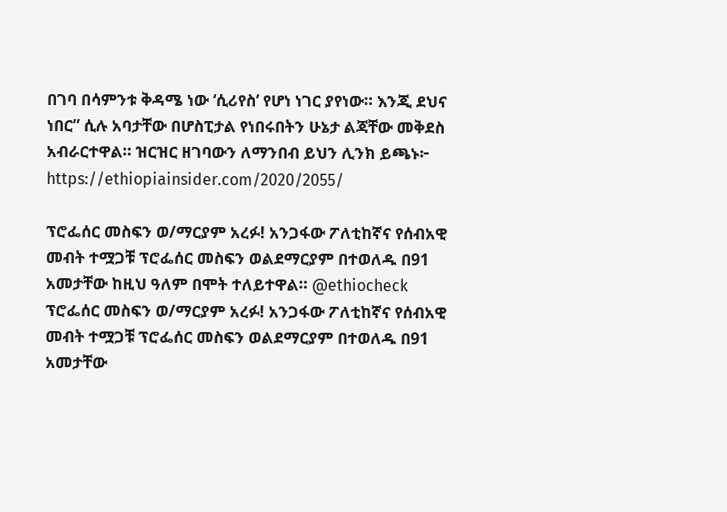በገባ በሳምንቱ ቅዳሜ ነው ‘ሲሪየስ’ የሆነ ነገር ያየነው። እንጂ ደህና ነበር” ሲሉ አባታቸው በሆስፒታል የነበሩበትን ሁኔታ ልጃቸው መቅደስ አብራርተዋል። ዝርዝር ዘገባውን ለማንበብ ይህን ሊንክ ይጫኑ፦ https://ethiopiainsider.com/2020/2055/

ፕሮፌሰር መስፍን ወ/ማርያም አረፉ! አንጋፋው ፖለቲከኛና የሰብአዊ መብት ተሟጋቹ ፕሮፌሰር መስፍን ወልደማርያም በተወለዱ በ91 አመታቸው ከዚህ ዓለም በሞት ተለይተዋል። @ethiocheck
ፕሮፌሰር መስፍን ወ/ማርያም አረፉ! አንጋፋው ፖለቲከኛና የሰብአዊ መብት ተሟጋቹ ፕሮፌሰር መስፍን ወልደማርያም በተወለዱ በ91 አመታቸው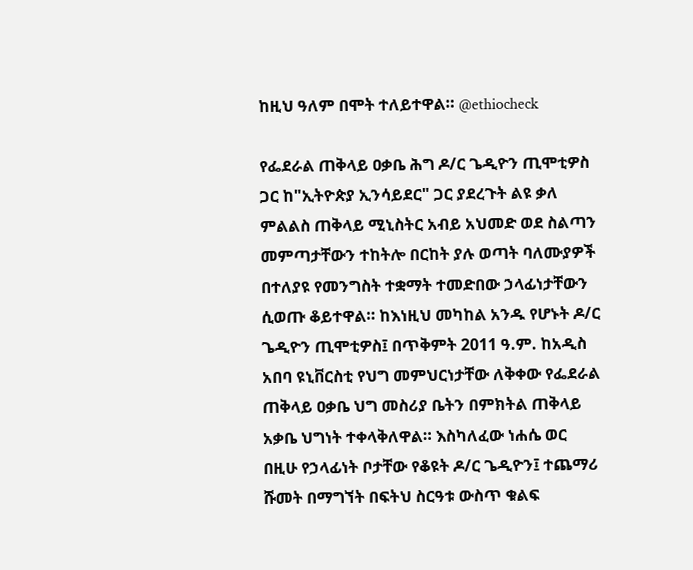ከዚህ ዓለም በሞት ተለይተዋል። @ethiocheck

የፌደራል ጠቅላይ ዐቃቤ ሕግ ዶ/ር ጌዲዮን ጢሞቲዎስ ጋር ከ"ኢትዮጵያ ኢንሳይደር" ጋር ያደረጉት ልዩ ቃለ ምልልስ ጠቅላይ ሚኒስትር አብይ አህመድ ወደ ስልጣን መምጣታቸውን ተከትሎ በርከት ያሉ ወጣት ባለሙያዎች በተለያዩ የመንግስት ተቋማት ተመድበው ኃላፊነታቸውን ሲወጡ ቆይተዋል። ከእነዚህ መካከል አንዱ የሆኑት ዶ/ር ጌዲዮን ጢሞቲዎስ፤ በጥቅምት 2011 ዓ.ም. ከአዲስ አበባ ዩኒቨርስቲ የህግ መምህርነታቸው ለቅቀው የፌደራል ጠቅላይ ዐቃቤ ህግ መስሪያ ቤትን በምክትል ጠቅላይ አቃቤ ህግነት ተቀላቅለዋል። እስካለፈው ነሐሴ ወር በዚሁ የኃላፊነት ቦታቸው የቆዩት ዶ/ር ጌዲዮን፤ ተጨማሪ ሹመት በማግኘት በፍትህ ስርዓቱ ውስጥ ቁልፍ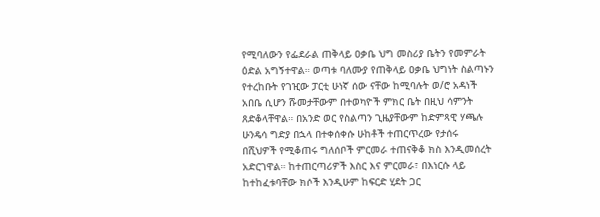የሚባለውን የፌደራል ጠቅላይ ዐቃቤ ህግ መስሪያ ቤትን የመምራት ዕድል አግኝተዋል። ወጣቱ ባለሙያ የጠቅላይ ዐቃቤ ህግነት ስልጣኑን የተረከቡት የገዢው ፓርቲ ሁነኛ ሰው ናቸው ከሚባሉት ወ/ሮ አዳነች አበቤ ሲሆን ሹመታቸውም በተወካዮች ምክር ቤት በዚህ ሳምንት ጸድቆላቸዋል። በአንድ ወር የስልጣን ጊዜያቸውም ከድምጻዊ ሃጫሉ ሁንዴሳ ግድያ በኋላ በተቀሰቀሱ ሁከቶች ተጠርጥረው የታሰሩ በሺህዎች የሚቆጠሩ ግለሰቦች ምርመራ ተጠናቅቆ ክስ እንዲመሰረት አድርገዋል። ከተጠርጣሪዎች እስር እና ምርመራ፣ በእነርሱ ላይ ከተከፈቱባቸው ክሶች እንዲሁም ከፍርድ ሂደት ጋር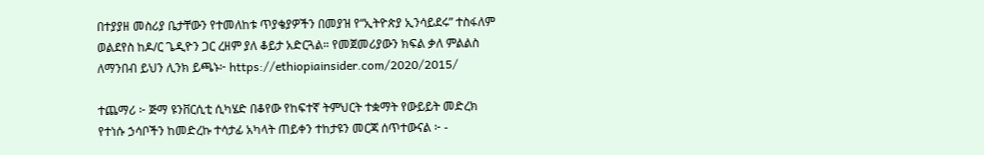በተያያዘ መስሪያ ቤታቸውን የተመለከቱ ጥያቄያዎችን በመያዝ የ“ኢትዮጵያ ኢንሳይደሩ” ተስፋለም ወልደየስ ከዶ/ር ጌዲዮን ጋር ረዘም ያለ ቆይታ አድርጓል። የመጀመሪያውን ክፍል ቃለ ምልልስ ለማንበብ ይህን ሊንክ ይጫኑ፦ https://ethiopiainsider.com/2020/2015/

ተጨማሪ ፦ ጅማ ዩንቨርሲቲ ሲካሄድ በቆየው የከፍተኛ ትምህርት ተቋማት የውይይት መድረክ የተነሱ ኃሳቦችን ከመድረኩ ተሳታፊ አካላት ጠይቀን ተከታዩን መርጃ ሰጥተውናል ፦ -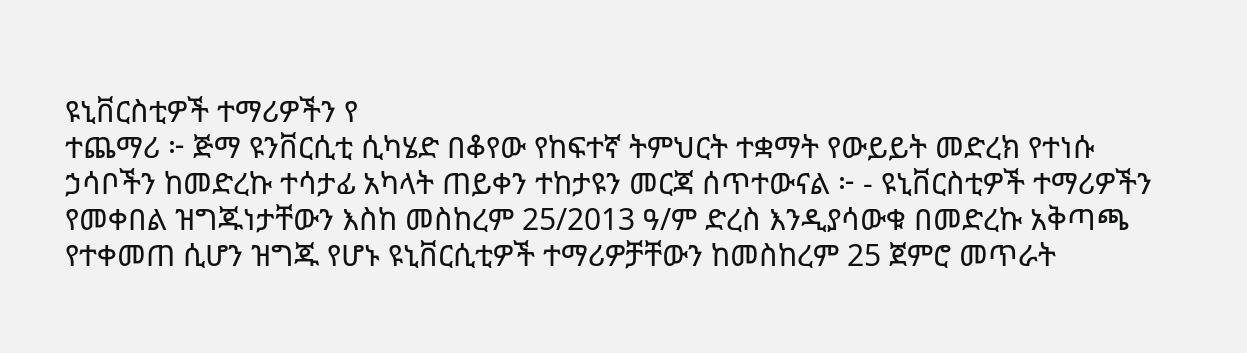ዩኒቨርስቲዎች ተማሪዎችን የ
ተጨማሪ ፦ ጅማ ዩንቨርሲቲ ሲካሄድ በቆየው የከፍተኛ ትምህርት ተቋማት የውይይት መድረክ የተነሱ ኃሳቦችን ከመድረኩ ተሳታፊ አካላት ጠይቀን ተከታዩን መርጃ ሰጥተውናል ፦ - ዩኒቨርስቲዎች ተማሪዎችን የመቀበል ዝግጁነታቸውን እስከ መስከረም 25/2013 ዓ/ም ድረስ እንዲያሳውቁ በመድረኩ አቅጣጫ የተቀመጠ ሲሆን ዝግጁ የሆኑ ዩኒቨርሲቲዎች ተማሪዎቻቸውን ከመስከረም 25 ጀምሮ መጥራት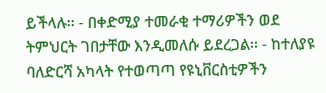ይችላሉ፡፡ - በቀድሚያ ተመራቂ ተማሪዎችን ወደ ትምህርት ገበታቸው እንዲመለሱ ይደረጋል፡፡ - ከተለያዩ ባለድርሻ አካላት የተወጣጣ የዩኒቨርስቲዎችን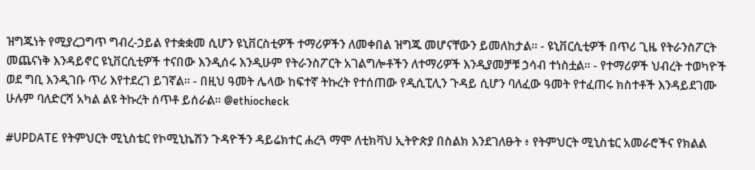ዝግጁነት የሚያረጋግጥ ግብረ-ኃይል የተቋቋመ ሲሆን ዩኒቨርስቲዎች ተማሪዎችን ለመቀበል ዝግጁ መሆናቸውን ይመለከታል። - ዩኒቨርሲቲዎች በጥሪ ጊዜ የትራንስፖርት መጨናነቅ እንዳይኖር ዩኒቨርሲቲዎች ተናበው እንዲሰሩ እንዲሁም የትራንስፖርት አገልግሎቶችን ለተማሪዎች እንዲያመቻቹ ኃሳብ ተነስቷል፡፡ - የተማሪዎች ህብረት ተወካዮች ወደ ግቢ እንዲገቡ ጥሪ እየተደረገ ይገኛል፡፡ - በዚህ ዓመት ሌላው ከፍተኛ ትኩረት የተሰጠው የዲሲፒሊን ጉዳይ ሲሆን ባለፈው ዓመት የተፈጠሩ ክስተቶች እንዳይደገሙ ሁሉም ባለድርሻ አካል ልዩ ትኩረት ሰጥቶ ይሰራል። @ethiocheck

#UPDATE የትምህርት ሚኒስቴር የኮሚኒኬሽን ጉዳዮችን ዳይሬክተር ሐረጓ ማሞ ለቲክቫህ ኢትዮጵያ በስልክ እንደገለፁት ፥ የትምህርት ሚኒስቴር አመራሮችና የክልል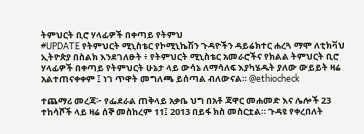ትምህርት ቢሮ ሃላፊዎች በቀጣይ የትምህ
#UPDATE የትምህርት ሚኒስቴር የኮሚኒኬሽን ጉዳዮችን ዳይሬክተር ሐረጓ ማሞ ለቲክቫህ ኢትዮጵያ በስልክ እንደገለፁት ፥ የትምህርት ሚኒስቴር አመራሮችና የክልል ትምህርት ቢሮ ሃላፊዎች በቀጣይ የትምህርት ሁኔታ ላይ ውሳኔ ለማሳለፍ እያካሄዱት ያለው ውይይት ዛሬ አልተጠናቀቀም ፤ ነገ ጥዋት መግለጫ ይሰጣል ብለውናል። @ethiocheck

ተጨማሪ መረጃ፦ የፌደራል ጠቅላይ አቃቤ ህግ በአቶ ጃዋር መሐመድ እና ሌሎች 23 ተከሳሾች ላይ ዛሬ ሰኞ መስከረም 11፤ 2013 በይፋ ክስ መስርቷል። ጉዳዩ የቀረበለት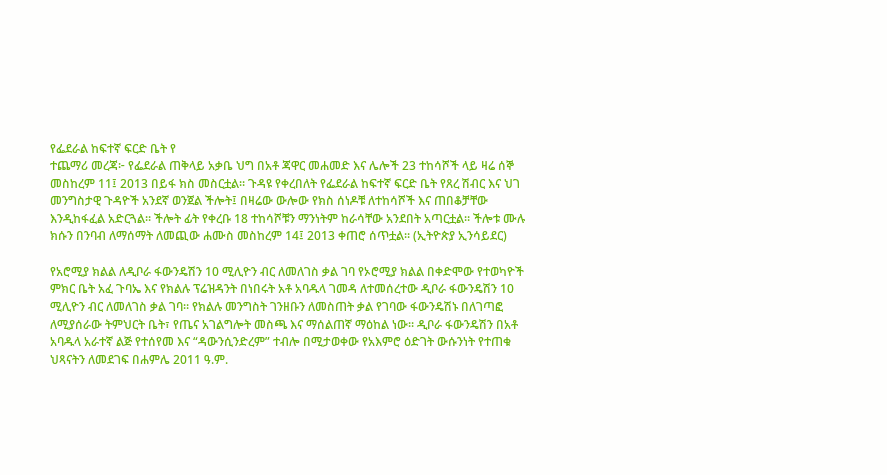የፌደራል ከፍተኛ ፍርድ ቤት የ
ተጨማሪ መረጃ፦ የፌደራል ጠቅላይ አቃቤ ህግ በአቶ ጃዋር መሐመድ እና ሌሎች 23 ተከሳሾች ላይ ዛሬ ሰኞ መስከረም 11፤ 2013 በይፋ ክስ መስርቷል። ጉዳዩ የቀረበለት የፌደራል ከፍተኛ ፍርድ ቤት የጸረ ሽብር እና ህገ መንግስታዊ ጉዳዮች አንደኛ ወንጀል ችሎት፤ በዛሬው ውሎው የክስ ሰነዶቹ ለተከሳሾች እና ጠበቆቻቸው እንዲከፋፈል አድርጓል። ችሎት ፊት የቀረቡ 18 ተከሳሾቹን ማንነትም ከራሳቸው አንደበት አጣርቷል። ችሎቱ ሙሉ ክሱን በንባብ ለማሰማት ለመጪው ሐሙስ መስከረም 14፤ 2013 ቀጠሮ ሰጥቷል። (ኢትዮጵያ ኢንሳይደር)

የአሮሚያ ክልል ለዲቦራ ፋውንዴሽን 10 ሚሊዮን ብር ለመለገስ ቃል ገባ የኦሮሚያ ክልል በቀድሞው የተወካዮች ምክር ቤት አፈ ጉባኤ እና የክልሉ ፕሬዝዳንት በነበሩት አቶ አባዱላ ገመዳ ለተመሰረተው ዲቦራ ፋውንዴሽን 10 ሚሊዮን ብር ለመለገስ ቃል ገባ። የክልሉ መንግስት ገንዘቡን ለመስጠት ቃል የገባው ፋውንዴሽኑ በለገጣፎ ለሚያሰራው ትምህርት ቤት፣ የጤና አገልግሎት መስጫ እና ማሰልጠኛ ማዕከል ነው። ዲቦራ ፋውንዴሽን በአቶ አባዱላ አራተኛ ልጅ የተሰየመ እና “ዳውንሲንድረም” ተብሎ በሚታወቀው የአእምሮ ዕድገት ውሱንነት የተጠቁ ህጻናትን ለመደገፍ በሐምሌ 2011 ዓ.ም.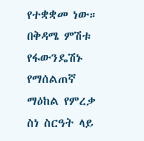የተቋቋመ ነው። በቅዳሜ ምሽቱ የፋውንዴሽኑ የማሰልጠኛ ማዕከል የምረቃ ስነ ስርዓት ላይ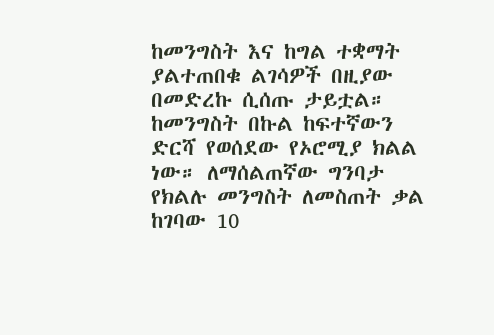ከመንግስት እና ከግል ተቋማት ያልተጠበቁ ልገሳዎች በዚያው በመድረኩ ሲሰጡ ታይቷል። ከመንግስት በኩል ከፍተኛውን ድርሻ የወሰደው የኦሮሚያ ክልል ነው። ለማሰልጠኛው ግንባታ የክልሉ መንግስት ለመስጠት ቃል ከገባው 10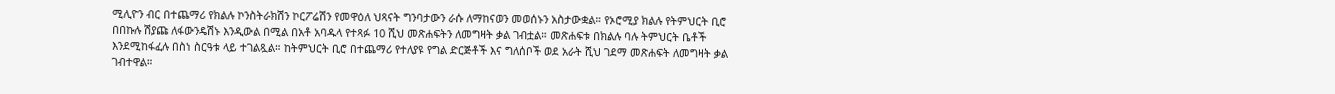ሚሊዮን ብር በተጨማሪ የክልሉ ኮንስትራክሽን ኮርፖሬሽን የመዋዕለ ህጻናት ግንባታውን ራሱ ለማከናወን መወሰኑን አስታውቋል። የኦሮሚያ ክልሉ የትምህርት ቢሮ በበኩሉ ሽያጩ ለፋውንዴሽኑ እንዲውል በሚል በአቶ አባዱላ የተጻፉ 10 ሺህ መጽሐፍትን ለመግዛት ቃል ገብቷል። መጽሐፍቱ በክልሉ ባሉ ትምህርት ቤቶች እንደሚከፋፈሉ በስነ ስርዓቱ ላይ ተገልጿል። ከትምህርት ቢሮ በተጨማሪ የተለያዩ የግል ድርጅቶች እና ግለሰቦች ወደ አራት ሺህ ገደማ መጽሐፍት ለመግዛት ቃል ገብተዋል።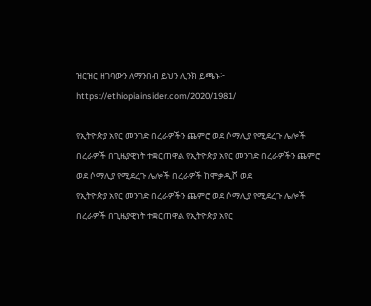ዝርዝር ዘገባውን ለማንበብ ይህን ሊንክ ይጫኑ፦ https://ethiopiainsider.com/2020/1981/

የኢትዮጵያ አየር መንገድ በረራዎችን ጨምሮ ወደ ሶማሊያ የሚደረጉ ሌሎች በረራዎች በጊዜያዊነት ተቋርጠዋል የኢትዮጵያ አየር መንገድ በረራዎችን ጨምሮ ወደ ሶማሊያ የሚደረጉ ሌሎች በረራዎች ከሞቃዲሾ ወደ
የኢትዮጵያ አየር መንገድ በረራዎችን ጨምሮ ወደ ሶማሊያ የሚደረጉ ሌሎች በረራዎች በጊዜያዊነት ተቋርጠዋል የኢትዮጵያ አየር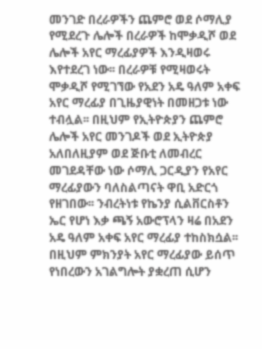መንገድ በረራዎችን ጨምሮ ወደ ሶማሊያ የሚደረጉ ሌሎች በረራዎች ከሞቃዲሾ ወደ ሌሎች አየር ማረፊያዎች እንዲዛወሩ እየተደረገ ነው፡፡ በረራዎቹ የሚዛወሩት ሞቃዲሾ የሚገኘው የአደን አዴ ዓለም አቀፍ አየር ማረፊያ በጊዜያዊነት በመዘጋቱ ነው ተብሏል፡፡ በዚህም የኢትዮጵያን ጨምሮ ሌሎች አየር መንገዶች ወደ ኢትዮጵያ አለበለዚያም ወደ ጅቡቲ ለመብረር መገደዳቸው ነው ሶማሊ ጋርዲያን የአየር ማረፊያውን ባለስልጣናት ዋቢ አድርጎ የዘገበው፡፡ ንብረትነቱ የኬንያ ሲልቨርስቶን ኤር የሆነ እቃ ጫኝ አውሮፕላን ዛሬ በአደን አዴ ዓለም አቀፍ አየር ማረፊያ ተከስክሷል፡፡ በዚህም ምክንያት አየር ማረፊያው ይሰጥ የነበረውን አገልግሎት ያቋረጠ ሲሆን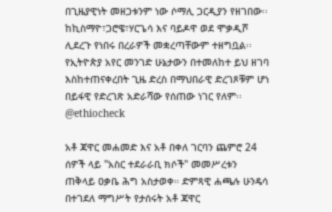በጊዜያዊነት መዘጋቱንም ነው ሶማሊ ጋርዲያን የዘገበው፡፡ ከኪስማዮ፣ጋሮዌ፣ሃርጌሳ እና ባይዶዋ ወደ ሞቃዲሾ ሊደረጉ የነበሩ በረራዎች መቋረጣቸውም ተዘግቧል፡፡ የኢትዮጵያ አየር መንገድ ሁኔታውን በተመለከተ ይህ ዘገባ እስከተጠናቀረበት ጊዜ ድረስ በማህበራዊ ድረገጾቹም ሆነ በይፋዊ የድረገጽ አድራሻው የሰጠው ነገር የለም፡፡ @ethiocheck

አቶ ጃዋር መሐመድ እና አቶ በቀለ ገርባን ጨምሮ 24 ሰዎች ላይ "አስር ተደራራቢ ክሶች" መመሥረቱን ጠቅላይ ዐቃቤ ሕግ አስታወቀ። ድምጻዊ ሐጫሉ ሁንዴሳ በተገደለ ማግሥት የታሰሩት አቶ ጃዋር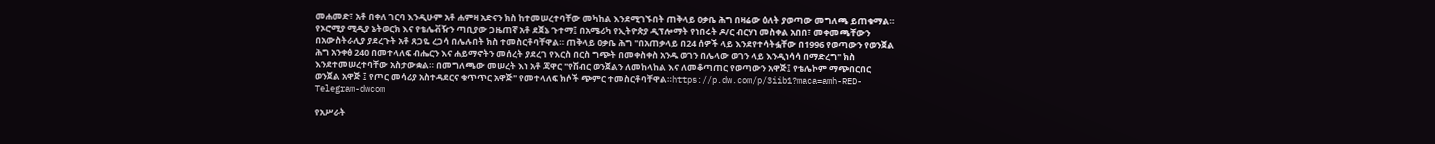መሐመድ፣ አቶ በቀለ ገርባ እንዲሁም አቶ ሐምዛ አድናን ክስ ከተመሠረተባቸው መካከል እንደሚገኙበት ጠቅላይ ዐቃቤ ሕግ በዛሬው ዕለት ያወጣው መግለጫ ይጠቁማል። የኦሮሚያ ሚዲያ ኔትወርክ እና የቴሌቭዥን ጣቢያው ጋዜጠኛ አቶ ደጀኔ ጉተማ፤ በአሜሪካ የኢትዮጵያ ዲፕሎማት የነበሩት ዶ/ር ብርሃነ መስቀል አበበ፣ መቀመጫቸውን በአውስትራሊያ ያደረጉት አቶ ጸጋዬ ረጋሳ በሌሉበት ክስ ተመስርቶባቸዋል። ጠቅላይ ዐቃቤ ሕግ "በአጠቃላይ በ24 ሰዎች ላይ እንደየተሳትፏቸው በ1996 የወጣውን የወንጀል ሕግ አንቀፅ 240 በመተላለፍ ብሔርን እና ሐይማኖትን መሰረት ያደረገ የእርስ በርስ ግጭት በመቀስቀስ አንዱ ወገን በሌላው ወገን ላይ እንዲነሳሳ በማድረግ" ክስ እንደተመሠረተባቸው አስታውቋል። በመግለጫው መሠረት እነ አቶ ጃዋር "የሽብር ወንጀልን ለመከላከል እና ለመቆጣጠር የወጣውን አዋጅ፤ የቴሌኮም ማጭበርበር ወንጀል አዋጅ ፤ የጦር መሳሪያ አስተዳደርና ቁጥጥር አዋጅ" የመተላለፍ ክሶች ጭምር ተመስርቶባቸዋል።https://p.dw.com/p/3iib1?maca=amh-RED-Telegram-dwcom

የአሥራት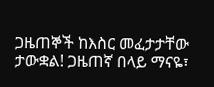ጋዜጠኞች ከእስር መፈታታቸው ታውቋል! ጋዜጠኛ በላይ ማናዬ፣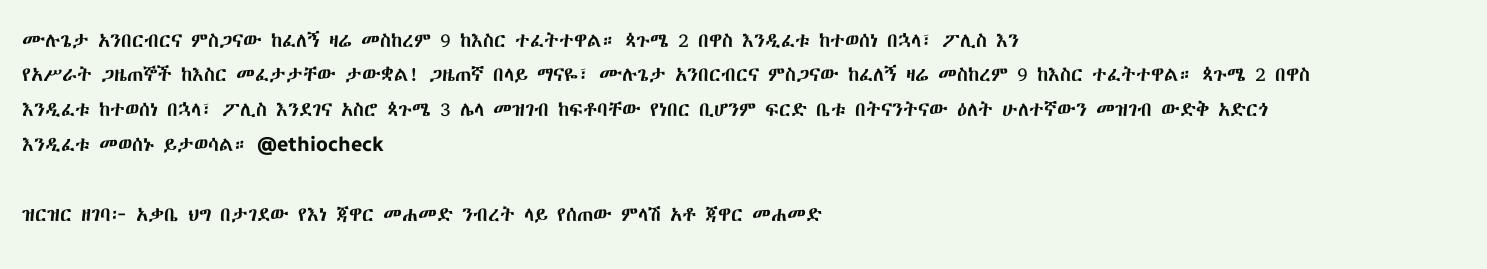ሙሉጌታ አንበርብርና ምስጋናው ከፈለኝ ዛሬ መስከረም 9 ከእስር ተፈትተዋል። ጳጉሜ 2 በዋስ እንዲፈቱ ከተወሰነ በኋላ፣ ፖሊስ እን
የአሥራት ጋዜጠኞች ከእስር መፈታታቸው ታውቋል! ጋዜጠኛ በላይ ማናዬ፣ ሙሉጌታ አንበርብርና ምስጋናው ከፈለኝ ዛሬ መስከረም 9 ከእስር ተፈትተዋል። ጳጉሜ 2 በዋስ እንዲፈቱ ከተወሰነ በኋላ፣ ፖሊስ እንደገና አስሮ ጳጉሜ 3 ሌላ መዝገብ ከፍቶባቸው የነበር ቢሆንም ፍርድ ቤቱ በትናንትናው ዕለት ሁለተኛውን መዝገብ ውድቅ አድርጎ እንዲፈቱ መወሰኑ ይታወሳል። @ethiocheck

ዝርዝር ዘገባ፦ አቃቤ ህግ በታገደው የእነ ጃዋር መሐመድ ንብረት ላይ የሰጠው ምላሽ አቶ ጃዋር መሐመድ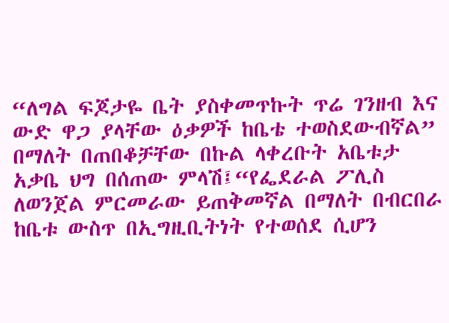“ለግል ፍጆታዬ ቤት ያስቀመጥኩት ጥሬ ገንዘብ እና ውድ ዋጋ ያላቸው ዕቃዎች ከቤቴ ተወስደውብኛል” በማለት በጠበቆቻቸው በኩል ላቀረቡት አቤቱታ አቃቤ ህግ በሰጠው ምላሽ፤“የፌደራል ፖሊስ ለወንጀል ምርመራው ይጠቅመኛል በማለት በብርበራ ከቤቱ ውስጥ በኢግዚቢትነት የተወሰደ ሲሆን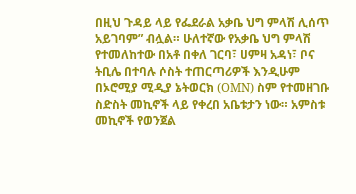በዚህ ጉዳይ ላይ የፌደራል አቃቤ ህግ ምላሽ ሊሰጥ አይገባም” ብሏል። ሁለተኛው የአቃቤ ህግ ምላሽ የተመለከተው በአቶ በቀለ ገርባ፣ ሀምዛ አዳነ፣ ቦና ትቢሌ በተባሉ ሶስት ተጠርጣሪዎች እንዲሁም በኦሮሚያ ሚዲያ ኔትወርክ (OMN) ስም የተመዘገቡ ስድስት መኪኖች ላይ የቀረበ አቤቱታን ነው። አምስቱ መኪኖች የወንጀል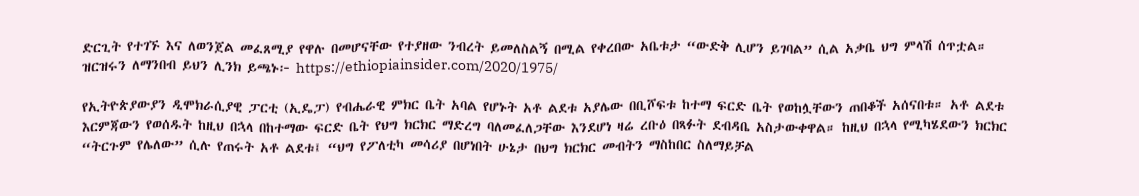ድርጊት የተገኙ እና ለወንጀል መፈጸሚያ የዋሉ በመሆናቸው የተያዘው ንብረት ይመለስልኝ በሚል የቀረበው አቤቱታ “ውድቅ ሊሆን ይገባል” ሲል አቃቤ ህግ ምላሽ ሰጥቷል። ዝርዝሩን ለማንበብ ይህን ሊንክ ይጫኑ፦ https://ethiopiainsider.com/2020/1975/

የኢትዮጵያውያን ዲሞክራሲያዊ ፓርቲ (ኢዴፓ) የብሔራዊ ምክር ቤት አባል የሆኑት አቶ ልደቱ አያሌው በቢሾፍቱ ከተማ ፍርድ ቤት የወከሏቸውን ጠበቆች አሰናበቱ። አቶ ልደቱ እርምጃውን የወሰዱት ከዚህ በኋላ በከተማው ፍርድ ቤት የህግ ክርክር ማድረግ ባለመፈለጋቸው እንደሆነ ዛሬ ረቡዕ በጻፉት ደብዳቤ አስታውቀዋል። ከዚህ በኋላ የሚካሄደውን ክርክር “ትርጉም የሌለው” ሲሉ የጠሩት አቶ ልደቱ፤ “ህግ የፖለቲካ መሳሪያ በሆነበት ሁኔታ በህግ ክርክር መብትን ማስከበር ስለማይቻል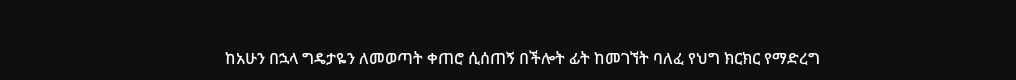ከአሁን በኋላ ግዴታዬን ለመወጣት ቀጠሮ ሲሰጠኝ በችሎት ፊት ከመገኘት ባለፈ የህግ ክርክር የማድረግ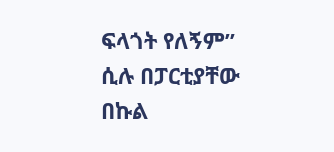ፍላጎት የለኝም” ሲሉ በፓርቲያቸው በኩል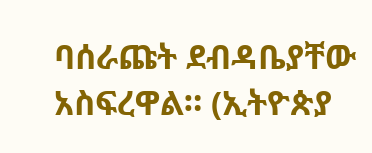ባሰራጩት ደብዳቤያቸው አስፍረዋል። (ኢትዮጵያ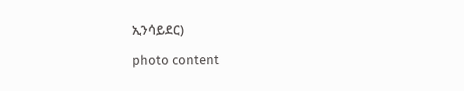ኢንሳይደር)

photo content